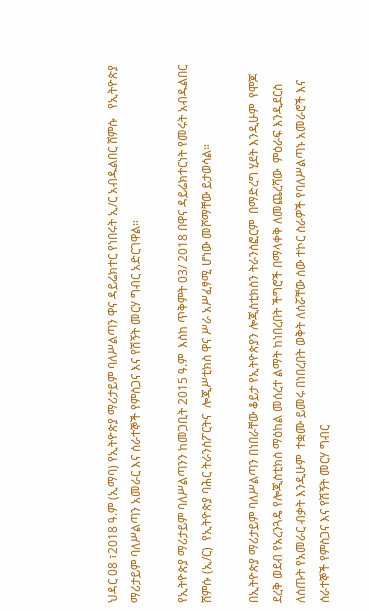ህዳር 08 ፣2018 ዓ.ም (ኢማባ) የኢትዮጵያ ማሪታይም ባለሥልጣን ዋና ዳይሬክተር የነበሩት ኢ/ር አብዱልበር ሸምሱ   የኢትዮጵያ ማሪታይም ባለሥልጣን አመራር እና ሰራተኞች የምስጋና እና የሽኝት መርሃ ግብር አድርገዋል።

የኢትዮጵያ ማሪታይም ባለሥልጣንን ከመጋቢት 2015 ዓ.ም  እስከ ጥቅምት 03/ 2018 በዋና ዳይሬክተርነት የመሩት አብዱልበር ሸምሱ (ኢ/ር)  የኢትዮጵያ ባሕር ትራንስፖርትና  ሎጂሥቲክስ ዋና ሥራ አሥፈፃሚ ሆነው መሾማቸው ይታወሳል።

በኢትዮጵያ ማሪታይም ባለሥልጣን በነበራቸው ቆይታ የኢትዮጵያን ሎጂስቲክስን ትራንስፎርም  በማድረግ ሂደት እንዲሁም  የሞጆ ደረቅ ወደብ የአረንጓዴ የሎጂስቲክስ ማዕከል መሰረተ ልማት ከነበረበት ችግሮች በማላቀቅ ለመጨረሻው  ምዕራፍ እንዲደርስ ለሰጡት የአመራር ብቃት እንዲሁም  ተቋሙ ይመሩ በነበረበት ወቅት ለሰሯቸው ሰው ተኮር ስራዎች የባለሥልጣኑ አመራሮች እና ሰራተኞች የምስጋና እና የሽኝት መርሃ ግብር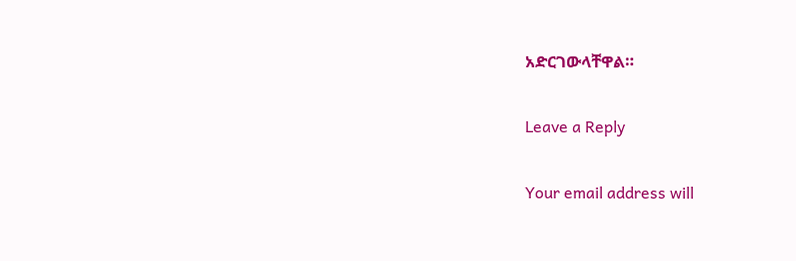አድርገውላቸዋል።

Leave a Reply

Your email address will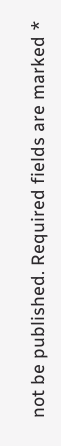not be published. Required fields are marked *